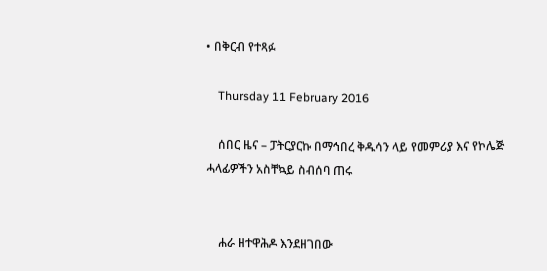• በቅርብ የተጻፉ

    Thursday 11 February 2016

    ሰበር ዜና – ፓትርያርኩ በማኅበረ ቅዱሳን ላይ የመምሪያ እና የኮሌጅ ሓላፊዎችን አስቸኳይ ስብሰባ ጠሩ


    ሐራ ዘተዋሕዶ እንደዘገበው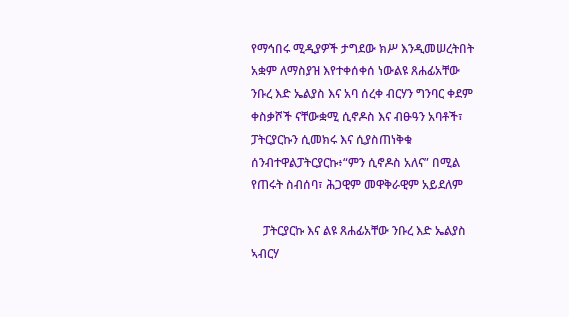የማኅበሩ ሚዲያዎች ታግደው ክሥ እንዲመሠረትበት አቋም ለማስያዝ እየተቀሰቀሰ ነውልዩ ጸሐፊአቸው ንቡረ እድ ኤልያስ እና አባ ሰረቀ ብርሃን ግንባር ቀደም ቀስቃሾች ናቸውቋሚ ሲኖዶስ እና ብፁዓን አባቶች፣ ፓትርያርኩን ሲመክሩ እና ሲያስጠነቅቁ ሰንብተዋልፓትርያርኩ፥“ምን ሲኖዶስ አለና” በሚል የጠሩት ስብሰባ፣ ሕጋዊም መዋቅራዊም አይደለም

    ፓትርያርኩ እና ልዩ ጸሐፊአቸው ንቡረ እድ ኤልያስ ኣብርሃ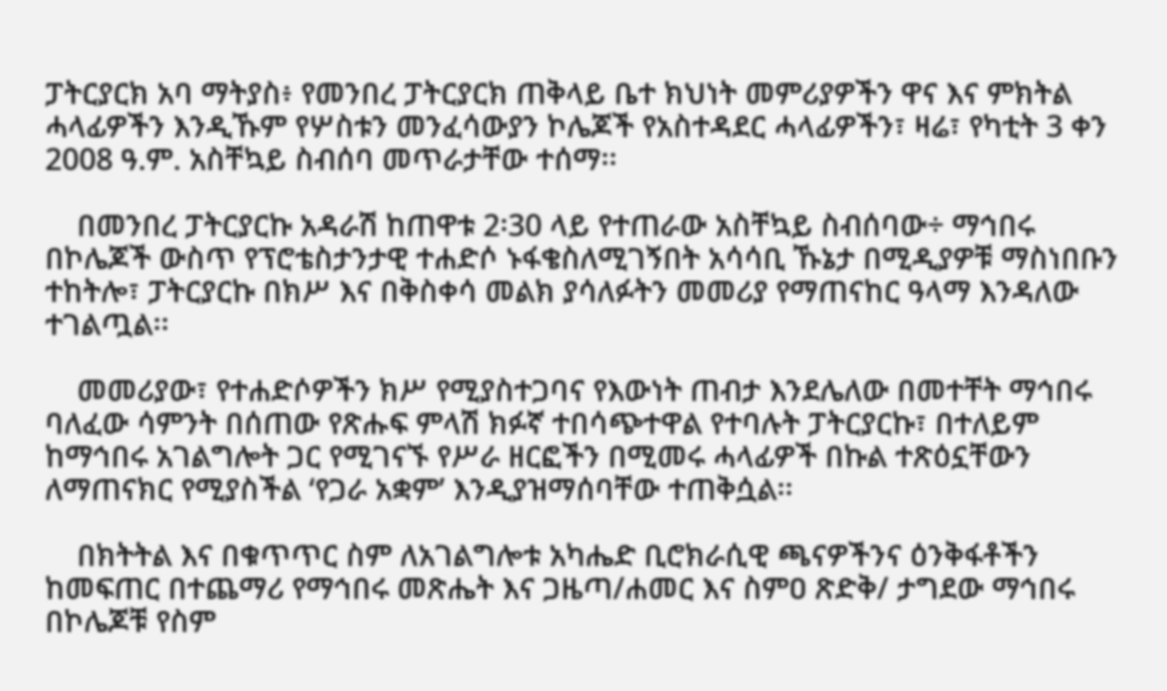ፓትርያርክ አባ ማትያስ፥ የመንበረ ፓትርያርክ ጠቅላይ ቤተ ክህነት መምሪያዎችን ዋና እና ምክትል ሓላፊዎችን እንዲኹም የሦስቱን መንፈሳውያን ኮሌጆች የአስተዳደር ሓላፊዎችን፣ ዛሬ፣ የካቲት 3 ቀን 2008 ዓ.ም. አስቸኳይ ስብሰባ መጥራታቸው ተሰማ፡፡

    በመንበረ ፓትርያርኩ አዳራሽ ከጠዋቱ 2፡30 ላይ የተጠራው አስቸኳይ ስብሰባው÷ ማኅበሩ በኮሌጆች ውስጥ የፕሮቴስታንታዊ ተሐድሶ ኑፋቄስለሚገኝበት አሳሳቢ ኹኔታ በሚዲያዎቹ ማስነበቡን ተከትሎ፣ ፓትርያርኩ በክሥ እና በቅስቀሳ መልክ ያሳለፉትን መመሪያ የማጠናከር ዓላማ እንዳለው ተገልጧል፡፡

    መመሪያው፣ የተሐድሶዎችን ክሥ የሚያስተጋባና የእውነት ጠብታ እንደሌለው በመተቸት ማኅበሩ ባለፈው ሳምንት በሰጠው የጽሑፍ ምላሽ ክፉኛ ተበሳጭተዋል የተባሉት ፓትርያርኩ፣ በተለይም ከማኅበሩ አገልግሎት ጋር የሚገናኙ የሥራ ዘርፎችን በሚመሩ ሓላፊዎች በኩል ተጽዕኗቸውን ለማጠናክር የሚያስችል ‘የጋራ አቋም’ እንዲያዝማሰባቸው ተጠቅሷል፡፡

    በክትትል እና በቁጥጥር ስም ለአገልግሎቱ አካሔድ ቢሮክራሲዊ ጫናዎችንና ዕንቅፋቶችን ከመፍጠር በተጨማሪ የማኅበሩ መጽሔት እና ጋዜጣ/ሐመር እና ስምዐ ጽድቅ/ ታግደው ማኅበሩ በኮሌጆቹ የስም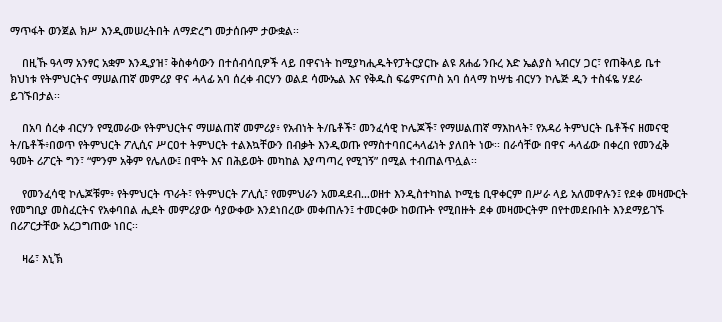ማጥፋት ወንጀል ክሥ እንዲመሠረትበት ለማድረግ መታሰቡም ታውቋል፡፡

    በዚኹ ዓላማ አንፃር አቋም እንዲያዝ፣ ቅስቀሳውን በተሰብሳቢዎች ላይ በዋናነት ከሚያካሒዱትየፓትርያርኩ ልዩ ጸሐፊ ንቡረ እድ ኤልያስ ኣብርሃ ጋር፣ የጠቅላይ ቤተ ክህነቱ የትምህርትና ማሠልጠኛ መምሪያ ዋና ሓላፊ አባ ሰረቀ ብርሃን ወልደ ሳሙኤል እና የቅዱስ ፍሬምናጦስ አባ ሰላማ ከሣቴ ብርሃን ኮሌጅ ዲን ተስፋዬ ሃደራ ይገኙበታል፡፡

    በአባ ሰረቀ ብርሃን የሚመራው የትምህርትና ማሠልጠኛ መምሪያ፥ የአብነት ት/ቤቶች፣ መንፈሳዊ ኮሌጆች፣ የማሠልጠኛ ማእከላት፣ የአዳሪ ትምህርት ቤቶችና ዘመናዊ ት/ቤቶች፥በወጥ የትምህርት ፖሊሲና ሥርዐተ ትምህርት ተልእኳቸውን በብቃት እንዲወጡ የማስተባበርሓላፊነት ያለበት ነው፡፡ በራሳቸው በዋና ሓላፊው በቀረበ የመንፈቅ ዓመት ሪፖርት ግን፣ “ምንም አቅም የሌለው፤ በሞት እና በሕይወት መካከል እያጣጣረ የሚገኝ” በሚል ተብጠልጥሏል፡፡

    የመንፈሳዊ ኮሌጆቹም፥ የትምህርት ጥራት፣ የትምህርት ፖሊሲ፣ የመምህራን አመዳደብ…ወዘተ እንዲስተካከል ኮሚቴ ቢዋቀርም በሥራ ላይ አለመዋሉን፤ የደቀ መዛሙርት የመግቢያ መስፈርትና የአቀባበል ሒደት መምሪያው ሳያውቀው እንደነበረው መቀጠሉን፤ ተመርቀው ከወጡት የሚበዙት ደቀ መዛሙርትም በየተመደቡበት እንደማይገኙ በሪፖርታቸው አረጋግጠው ነበር፡፡

    ዛሬ፣ እኒኽ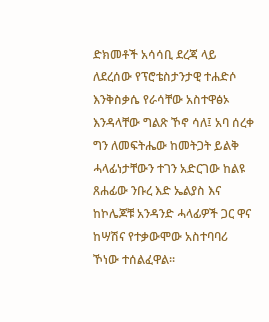ድክመቶች አሳሳቢ ደረጃ ላይ ለደረሰው የፕሮቴስታንታዊ ተሐድሶ እንቅስቃሴ የራሳቸው አስተዋፅኦ እንዳላቸው ግልጽ ኾኖ ሳለ፤ አባ ሰረቀ ግን ለመፍትሔው ከመትጋት ይልቅ ሓላፊነታቸውን ተገን አድርገው ከልዩ ጸሐፊው ንቡረ እድ ኤልያስ እና ከኮሌጆቹ አንዳንድ ሓላፊዎች ጋር ዋና ከሣሽና የተቃውሞው አስተባባሪ ኾነው ተሰልፈዋል፡፡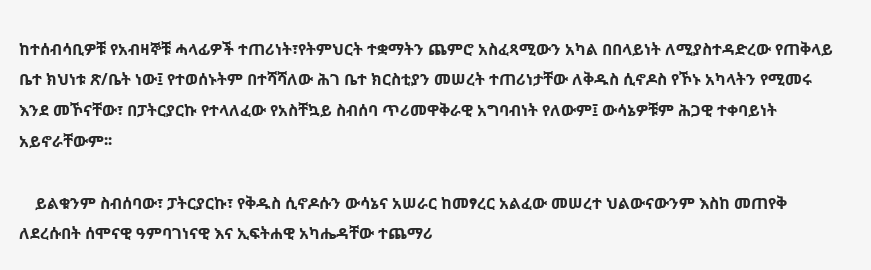ከተሰብሳቢዎቹ የአብዛኞቹ ሓላፊዎች ተጠሪነት፣የትምህርት ተቋማትን ጨምሮ አስፈጻሚውን አካል በበላይነት ለሚያስተዳድረው የጠቅላይ ቤተ ክህነቱ ጽ/ቤት ነው፤ የተወሰኑትም በተሻሻለው ሕገ ቤተ ክርስቲያን መሠረት ተጠሪነታቸው ለቅዱስ ሲኖዶስ የኾኑ አካላትን የሚመሩ እንደ መኾናቸው፣ በፓትርያርኩ የተላለፈው የአስቸኳይ ስብሰባ ጥሪመዋቅራዊ አግባብነት የለውም፤ ውሳኔዎቹም ሕጋዊ ተቀባይነት አይኖራቸውም፡፡

    ይልቁንም ስብሰባው፣ ፓትርያርኩ፣ የቅዱስ ሲኖዶሱን ውሳኔና አሠራር ከመፃረር አልፈው መሠረተ ህልውናውንም እስከ መጠየቅ ለደረሱበት ሰሞናዊ ዓምባገነናዊ እና ኢፍትሐዊ አካሔዳቸው ተጨማሪ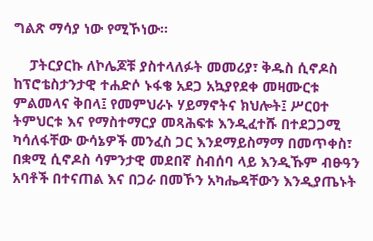ግልጽ ማሳያ ነው የሚኾነው፡፡

    ፓትርያርኩ ለኮሌጆቹ ያስተላለፉት መመሪያ፣ ቅዱስ ሲኖዶስ ከፕሮቴስታንታዊ ተሐድሶ ኑፋቄ አደጋ አኳያየደቀ መዛሙርቱ ምልመላና ቅበላ፤ የመምህራኑ ሃይማኖትና ክህሎት፤ ሥርዐተ ትምህርቱ እና የማስተማርያ መጻሕፍቱ እንዲፈተሹ በተደጋጋሚ ካሳለፋቸው ውሳኔዎች መንፈስ ጋር እንደማይስማማ በመጥቀስ፣ በቋሚ ሲኖዶስ ሳምንታዊ መደበኛ ስብሰባ ላይ እንዲኹም ብፁዓን አባቶች በተናጠል እና በጋራ በመኾን አካሔዳቸውን እንዲያጤኑት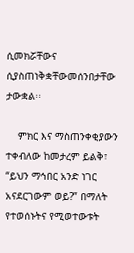ሲመክሯቸውና ሲያስጠነቅቋቸውመሰንበታቸው ታውቋል፡፡

    ምክር እና ማስጠንቀቂያውን ተቀብለው ከመታረም ይልቅ፣ “ይህን ማኅበር አንድ ነገር አናደርገውም ወይ?” በማለት የተወሰኑትና የሚወተውቱት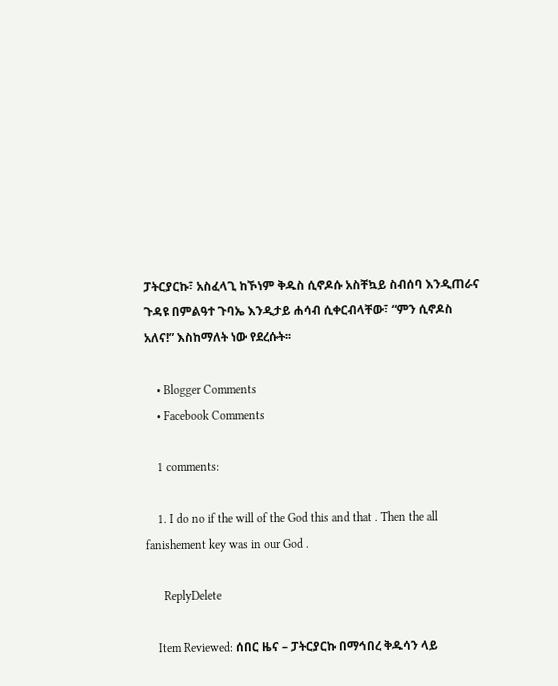ፓትርያርኩ፣ አስፈላጊ ከኾነም ቅዱስ ሲኖዶሱ አስቸኳይ ስብሰባ እንዲጠራና ጉዳዩ በምልዓተ ጉባኤ እንዲታይ ሐሳብ ሲቀርብላቸው፣ “ምን ሲኖዶስ አለና!” እስከማለት ነው የደረሱት፡፡

    • Blogger Comments
    • Facebook Comments

    1 comments:

    1. I do no if the will of the God this and that . Then the all fanishement key was in our God .

      ReplyDelete

    Item Reviewed: ሰበር ዜና – ፓትርያርኩ በማኅበረ ቅዱሳን ላይ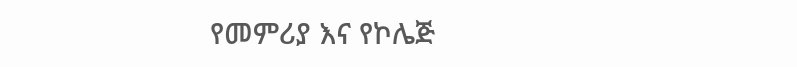የመምሪያ እና የኮሌጅ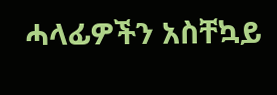ሓላፊዎችን አስቸኳይ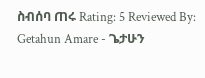ስብሰባ ጠሩ Rating: 5 Reviewed By: Getahun Amare - ጌታሁን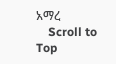አማረ
    Scroll to Top